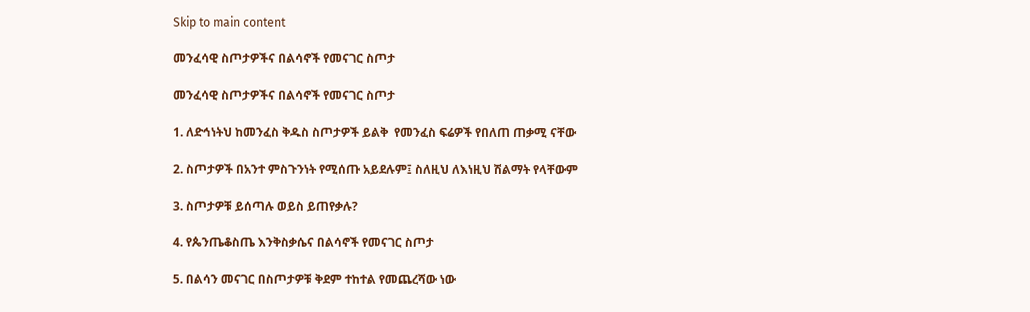Skip to main content

መንፈሳዊ ስጦታዎችና በልሳኖች የመናገር ስጦታ

መንፈሳዊ ስጦታዎችና በልሳኖች የመናገር ስጦታ

1. ለድኅነትህ ከመንፈስ ቅዱስ ስጦታዎች ይልቅ  የመንፈስ ፍሬዎች የበለጠ ጠቃሚ ናቸው

2. ስጦታዎች በአንተ ምስጉንነት የሚሰጡ አይደሉም፤ ስለዚህ ለእነዚህ ሽልማት የላቸውም

3. ስጦታዎቹ ይሰጣሉ ወይስ ይጠየቃሉ?

4. የጴንጤቆስጤ እንቅስቃሴና በልሳኖች የመናገር ስጦታ

5. በልሳን መናገር በስጦታዎቹ ቅደም ተከተል የመጨረሻው ነው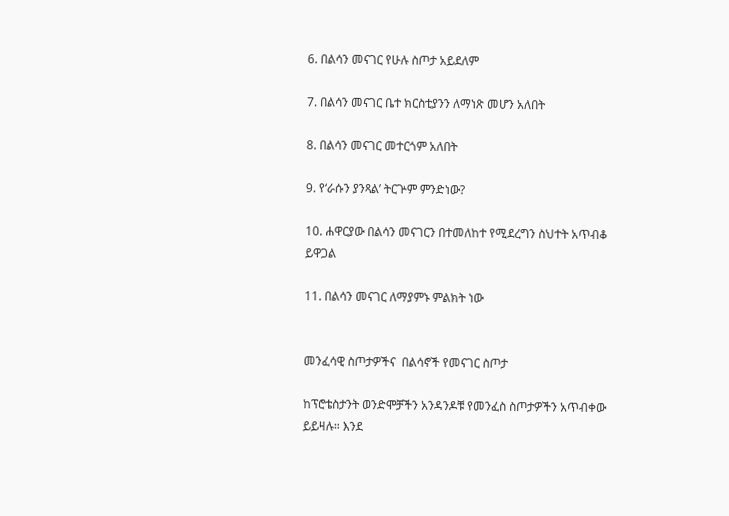6. በልሳን መናገር የሁሉ ስጦታ አይደለም

7. በልሳን መናገር ቤተ ክርስቲያንን ለማነጽ መሆን አለበት

8. በልሳን መናገር መተርጎም አለበት

9. የ‘ራሱን ያንጻል’ ትርጕም ምንድነው?

10. ሐዋርያው በልሳን መናገርን በተመለከተ የሚደረግን ስህተት አጥብቆ ይዋጋል

11. በልሳን መናገር ለማያምኑ ምልክት ነው


መንፈሳዊ ስጦታዎችና  በልሳኖች የመናገር ስጦታ

ከፕሮቴስታንት ወንድሞቻችን አንዳንዶቹ የመንፈስ ስጦታዎችን አጥብቀው ይይዛሉ። እንደ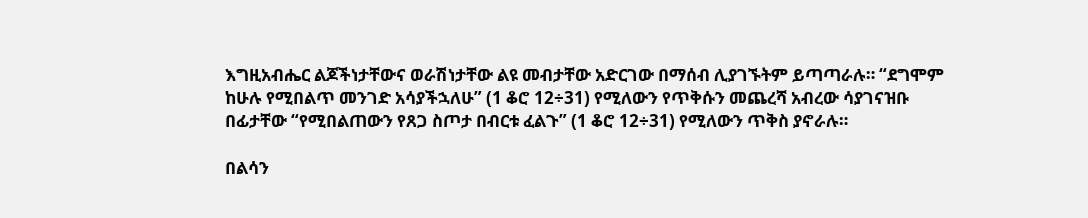እግዚአብሔር ልጆችነታቸውና ወራሽነታቸው ልዩ መብታቸው አድርገው በማሰብ ሊያገኙትም ይጣጣራሉ። “ደግሞም ከሁሉ የሚበልጥ መንገድ አሳያችኋለሁ” (1 ቆሮ 12÷31) የሚለውን የጥቅሱን መጨረሻ አብረው ሳያገናዝቡ በፊታቸው “የሚበልጠውን የጸጋ ስጦታ በብርቱ ፈልጉ” (1 ቆሮ 12÷31) የሚለውን ጥቅስ ያኖራሉ።

በልሳን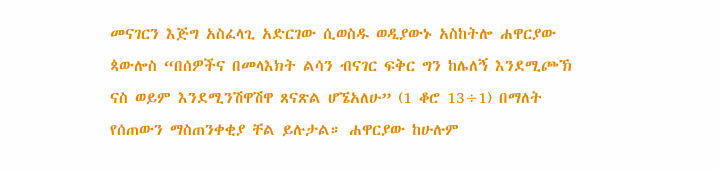መናገርን እጅግ አስፈላጊ አድርገው ሲወስዱ ወዲያውኑ አስከትሎ ሐዋርያው ጳውሎስ “በሰዎችና በመላእክት ልሳን ብናገር ፍቅር ግን ከሌለኝ እንደሚጮኽ ናስ ወይም እንደሚንሽዋሽዋ ጸናጽል ሆኜአለሁ” (1 ቆሮ 13÷1) በማለት የሰጠውን ማስጠንቀቂያ ቸል ይሉታል። ሐዋርያው ከሁሉም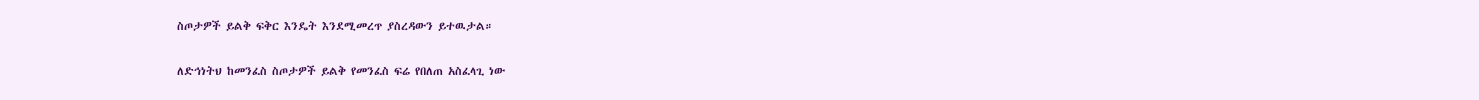ስጦታዎች ይልቅ ፍቅር እንዴት እንደሚመረጥ ያስረዳውን ይተዉታል።

ለድኅነትህ ከመንፈስ ስጦታዎች ይልቅ የመንፈስ ፍሬ የበለጠ አስፈላጊ ነው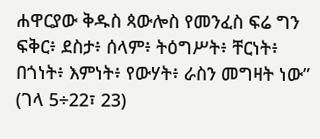ሐዋርያው ቅዱስ ጳውሎስ የመንፈስ ፍሬ ግን ፍቅር፥ ደስታ፥ ሰላም፥ ትዕግሥት፥ ቸርነት፥ በጎነት፥ እምነት፥ የውሃት፥ ራስን መግዛት ነው” (ገላ 5÷22፣ 23)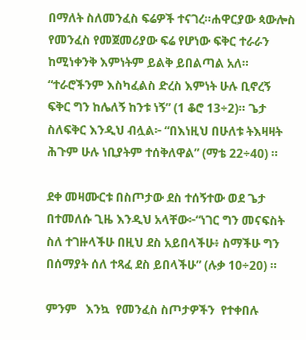በማለት ስለመንፈስ ፍሬዎች ተናገረ።ሐዋርያው ጳውሎስ የመንፈስ የመጀመሪያው ፍሬ የሆነው ፍቅር ተራራን ከሚነቀንቅ እምነትም ይልቅ ይበልጣል አለ። “ተራሮችንም እስካፈልስ ድረስ እምነት ሁሉ ቢኖረኝ ፍቅር ግን ከሌለኝ ከንቱ ነኝ” (1 ቆሮ 13÷2)። ጌታ ስለፍቅር እንዲህ ብሏል፦ “በእነዚህ በሁለቱ ትእዛዛት ሕጉም ሁሉ ነቢያትም ተሰቅለዋል” (ማቴ 22÷40) ።

ደቀ መዛሙርቱ በስጦታው ደስ ተሰኝተው ወደ ጌታ በተመለሱ ጊዜ እንዲህ አላቸው፦“ነገር ግን መናፍስት ስለ ተገዙላችሁ በዚህ ደስ አይበላችሁ፥ ስማችሁ ግን በሰማያት ሰለ ተጻፈ ደስ ይበላችሁ” (ሉቃ 10÷20) ።

ምንም   እንኳ  የመንፈስ ስጦታዎችን  የተቀበሉ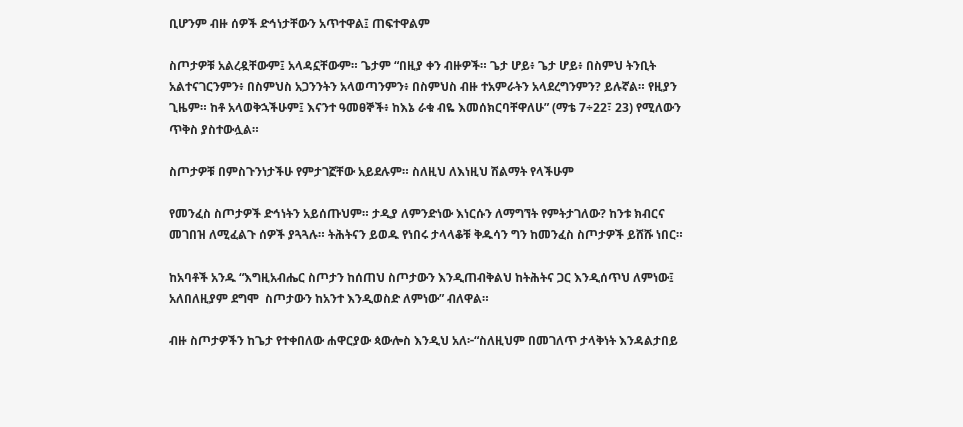ቢሆንም ብዙ ሰዎች ድኅነታቸውን አጥተዋል፤ ጠፍተዋልም

ስጦታዎቹ አልረዷቸውም፤ አላዳኗቸውም። ጌታም “በዚያ ቀን ብዙዎች። ጌታ ሆይ፥ ጌታ ሆይ፥ በስምህ ትንቢት አልተናገርንምን፥ በስምህስ አጋንንትን አላወጣንምን፥ በስምህስ ብዙ ተአምራትን አላደረግንምን? ይሉኛል። የዚያን ጊዜም። ከቶ አላወቅኋችሁም፤ እናንተ ዓመፀኞች፥ ከእኔ ራቁ ብዬ እመሰክርባቸዋለሁ” (ማቴ 7÷22፣ 23) የሚለውን ጥቅስ ያስተውሏል።

ስጦታዎቹ በምስጉንነታችሁ የምታገኟቸው አይደሉም። ስለዚህ ለእነዚህ ሽልማት የላችሁም

የመንፈስ ስጦታዎች ድኅነትን አይሰጡህም። ታዲያ ለምንድነው እነርሱን ለማግኘት የምትታገለው? ከንቱ ክብርና መገበዝ ለሚፈልጉ ሰዎች ያጓጓሉ። ትሕትናን ይወዱ የነበሩ ታላላቆቹ ቅዱሳን ግን ከመንፈስ ስጦታዎች ይሸሹ ነበር።

ከአባቶች አንዱ “እግዚአብሔር ስጦታን ከሰጠህ ስጦታውን እንዲጠብቅልህ ከትሕትና ጋር እንዲሰጥህ ለምነው፤ አለበለዚያም ደግሞ  ስጦታውን ከአንተ እንዲወስድ ለምነው” ብለዋል።

ብዙ ስጦታዎችን ከጌታ የተቀበለው ሐዋርያው ጳውሎስ እንዲህ አለ፦“ስለዚህም በመገለጥ ታላቅነት እንዳልታበይ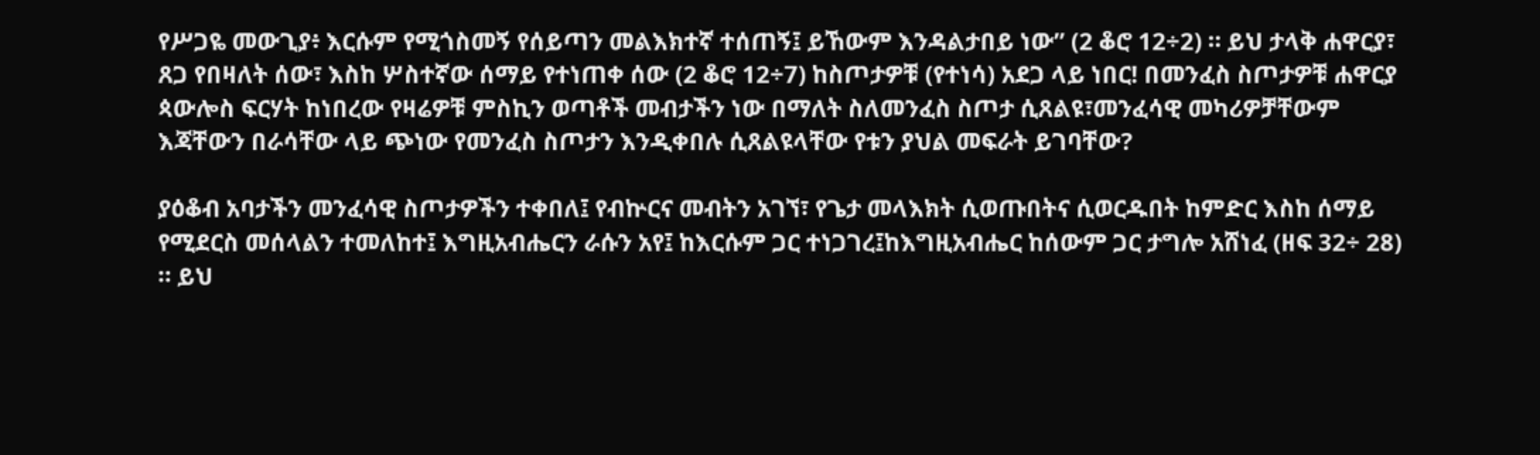የሥጋዬ መውጊያ፥ እርሱም የሚጎስመኝ የሰይጣን መልእክተኛ ተሰጠኝ፤ ይኸውም እንዳልታበይ ነው” (2 ቆሮ 12÷2) ። ይህ ታላቅ ሐዋርያ፣ ጸጋ የበዛለት ሰው፣ እስከ ሦስተኛው ሰማይ የተነጠቀ ሰው (2 ቆሮ 12÷7) ከስጦታዎቹ (የተነሳ) አደጋ ላይ ነበር! በመንፈስ ስጦታዎቹ ሐዋርያ ጳውሎስ ፍርሃት ከነበረው የዛሬዎቹ ምስኪን ወጣቶች መብታችን ነው በማለት ስለመንፈስ ስጦታ ሲጸልዩ፣መንፈሳዊ መካሪዎቻቸውም  እጃቸውን በራሳቸው ላይ ጭነው የመንፈስ ስጦታን እንዲቀበሉ ሲጸልዩላቸው የቱን ያህል መፍራት ይገባቸው?

ያዕቆብ አባታችን መንፈሳዊ ስጦታዎችን ተቀበለ፤ የብኵርና መብትን አገኘ፣ የጌታ መላእክት ሲወጡበትና ሲወርዱበት ከምድር እስከ ሰማይ የሚደርስ መሰላልን ተመለከተ፤ እግዚአብሔርን ራሱን አየ፤ ከእርሱም ጋር ተነጋገረ፤ከእግዚአብሔር ከሰውም ጋር ታግሎ አሸነፈ (ዘፍ 32÷ 28) ። ይህ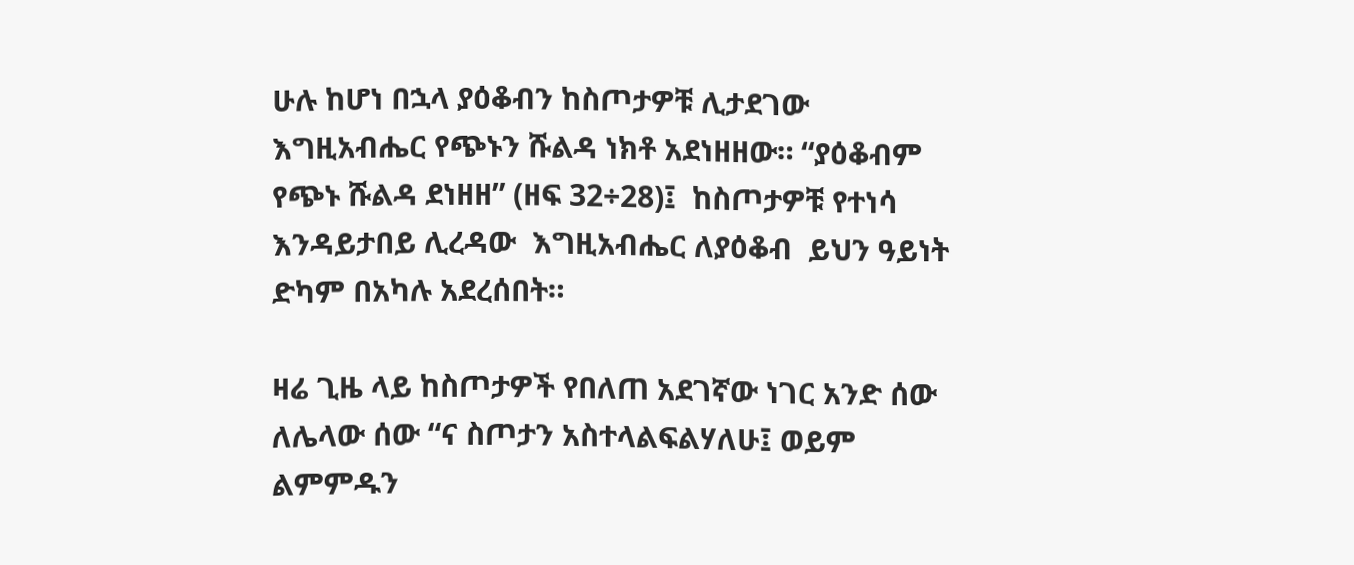ሁሉ ከሆነ በኋላ ያዕቆብን ከስጦታዎቹ ሊታደገው እግዚአብሔር የጭኑን ሹልዳ ነክቶ አደነዘዘው። “ያዕቆብም የጭኑ ሹልዳ ደነዘዘ” (ዘፍ 32÷28)፤  ከስጦታዎቹ የተነሳ እንዳይታበይ ሊረዳው  እግዚአብሔር ለያዕቆብ  ይህን ዓይነት ድካም በአካሉ አደረሰበት።

ዛሬ ጊዜ ላይ ከስጦታዎች የበለጠ አደገኛው ነገር አንድ ሰው ለሌላው ሰው “ና ስጦታን አስተላልፍልሃለሁ፤ ወይም ልምምዱን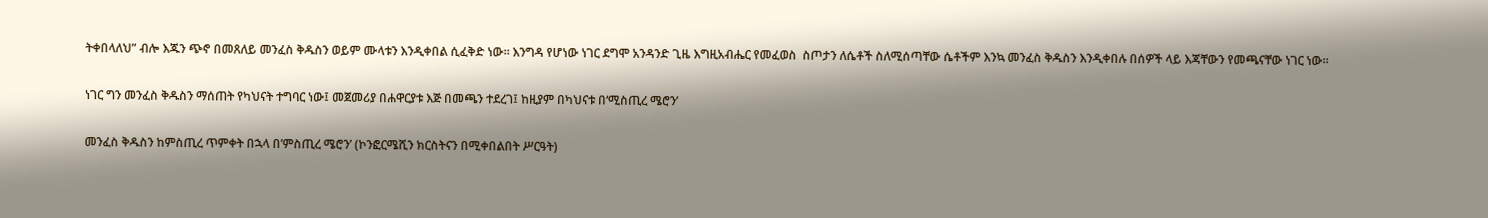ትቀበላለህ” ብሎ እጁን ጭኖ በመጸለይ መንፈስ ቅዱስን ወይም ሙላቱን እንዲቀበል ሲፈቅድ ነው። እንግዳ የሆነው ነገር ደግሞ አንዳንድ ጊዜ እግዚአብሔር የመፈወስ  ስጦታን ለሴቶች ስለሚሰጣቸው ሴቶችም እንኳ መንፈስ ቅዱስን እንዲቀበሉ በሰዎች ላይ እጃቸውን የመጫናቸው ነገር ነው።

ነገር ግን መንፈስ ቅዱስን ማሰጠት የካህናት ተግባር ነው፤ መጀመሪያ በሐዋርያቱ እጅ በመጫን ተደረገ፤ ከዚያም በካህናቱ በ‘ሚስጢረ ሜሮን’

መንፈስ ቅዱስን ከምስጢረ ጥምቀት በኋላ በ’ምስጢረ ሜሮን’ (ኮንፎርሜሺን ክርስትናን በሚቀበልበት ሥርዓት)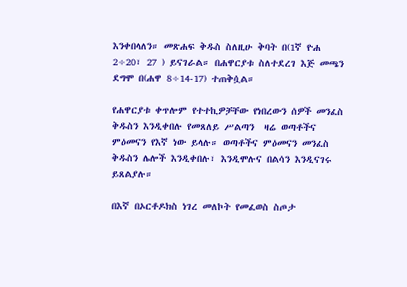እንቀበላለን። መጽሐፍ ቅዱስ ስለዚሁ ቅባት በ(1ኛ ዮሐ 2÷20፣ 27 ) ይናገራል። በሐዋርያቱ ስለተደረገ እጅ መጫን ደግሞ በ(ሐዋ 8÷14-17) ተጠቅሷል።

የሐዋርያቱ ቀጥሎም የተተኪዎቻቸው የነበረውን ሰዎች መንፈስ ቅዱስን እንዲቀበሉ የመጸለይ ሥልጣን  ዛሬ ወጣቶችና ምዕመናን የእኛ ነው ይላሉ። ወጣቶችና ምዕመናን መንፈስ ቅዱስን ሌሎች እንዲቀበሉ፣ እንዲሞሉና በልሳን እንዲናገሩ ይጸልያሉ።

በእኛ በኦርቶዶክስ ነገረ መለኮት የመፈወስ ስጦታ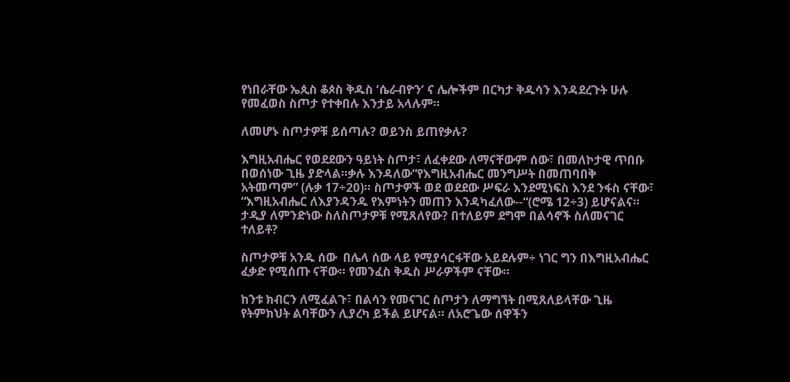የነበራቸው ኤጲስ ቆጶስ ቅዱስ ‘ሴራብዮን’ ና ሌሎችም በርካታ ቅዱሳን እንዳደረጉት ሁሉ የመፈወስ ስጦታ የተቀበሉ እንታይ አላሉም።

ለመሆኑ ስጦታዎቹ ይሰጣሉ? ወይንስ ይጠየቃሉ?

እግዚአብሔር የወደደውን ዓይነት ስጦታ፣ ለፈቀደው ለማናቸውም ሰው፣ በመለኮታዊ ጥበቡ በወሰነው ጊዜ ያድላል።ቃሉ እንዳለው“የእግዚአብሔር መንግሥት በመጠባበቅ አትመጣም” (ሉቃ 17÷20)። ስጦታዎች ወደ ወደደው ሥፍራ እንደሚነፍስ እንደ ንፋስ ናቸው፣ “እግዚአብሔር ለእያንዳንዱ የእምነትን መጠን እንዳካፈለው--“(ሮሜ 12÷3) ይሆናልና። ታዲያ ለምንድነው ስለስጦታዎቹ የሚጸለየው? በተለይም ደግሞ በልሳኖች ስለመናገር ተለይቶ?

ስጦታዎቹ አንዱ ሰው  በሌላ ሰው ላይ የሚያሳርፋቸው አይደሉም÷ ነገር ግን በእግዚአብሔር ፈቃድ የሚሰጡ ናቸው። የመንፈስ ቅዱስ ሥራዎችም ናቸው።

ከንቱ ክብርን ለሚፈልጉ፣ በልሳን የመናገር ስጦታን ለማግኘት በሚጸለይላቸው ጊዜ የትምክህት ልባቸውን ሊያረካ ይችል ይሆናል። ለአሮጌው ሰዋችን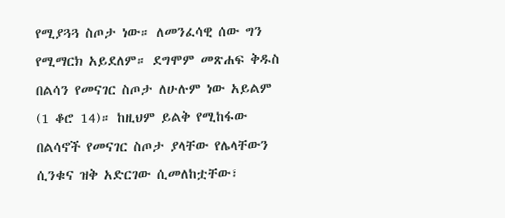የሚያጓጓ ስጦታ ነው። ለመንፈሳዊ ሰው ግን የሚማርክ አይደለም። ደግሞም መጽሐፍ ቅዱስ በልሳን የመናገር ስጦታ ለሁሉም ነው አይልም (1 ቆሮ 14)። ከዚህም ይልቅ የሚከፋው በልሳኖች የመናገር ስጦታ ያላቸው የሌላቸውን ሲንቁና ዝቅ አድርገው ሲመለከቷቸው፣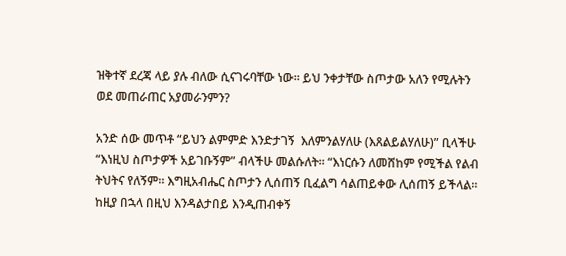ዝቅተኛ ደረጃ ላይ ያሉ ብለው ሲናገሩባቸው ነው። ይህ ንቀታቸው ስጦታው አለን የሚሉትን ወደ መጠራጠር አያመራንምን?

አንድ ሰው መጥቶ “ይህን ልምምድ እንድታገኝ  እለምንልሃለሁ (እጸልይልሃለሁ)” ቢላችሁ “እነዚህ ስጦታዎች አይገቡኝም” ብላችሁ መልሱለት። “እነርሱን ለመሸከም የሚችል የልብ ትህትና የለኝም። እግዚአብሔር ስጦታን ሊሰጠኝ ቢፈልግ ሳልጠይቀው ሊሰጠኝ ይችላል። ከዚያ በኋላ በዚህ እንዳልታበይ እንዲጠብቀኝ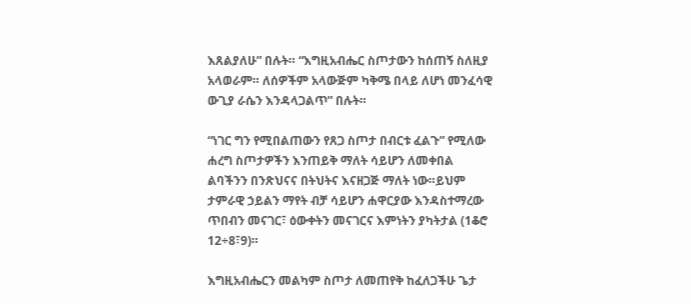እጸልያለሁ” በሉት። “እግዚአብሔር ስጦታውን ከሰጠኝ ስለዚያ አላወራም። ለሰዎችም አላውጅም ካቅሜ በላይ ለሆነ መንፈሳዊ ውጊያ ራሴን እንዳላጋልጥ” በሉት።

“ነገር ግን የሚበልጠውን የጸጋ ስጦታ በብርቱ ፈልጉ” የሚለው ሐረግ ስጦታዎችን እንጠይቅ ማለት ሳይሆን ለመቀበል ልባችንን በንጽህናና በትህትና እናዘጋጅ ማለት ነው።ይህም ታምራዊ ኃይልን ማየት ብቻ ሳይሆን ሐዋርያው እንዳስተማረው ጥበብን መናገር፣ ዕውቀትን መናገርና እምነትን ያካትታል (1ቆሮ 12÷8፣9)።

እግዚአብሔርን መልካም ስጦታ ለመጠየቅ ከፈለጋችሁ ጌታ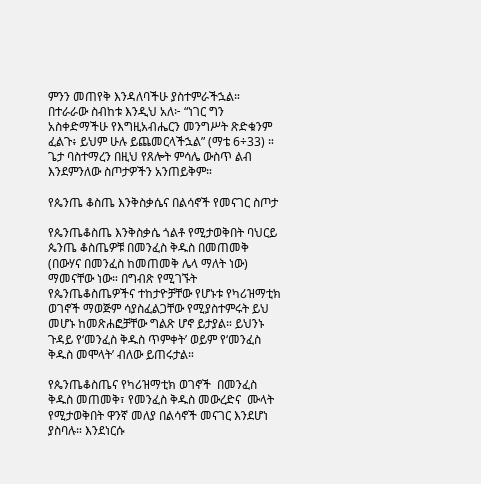ምንን መጠየቅ እንዳለባችሁ ያስተምራችኋል። በተራራው ስብከቱ እንዲህ አለ፦ “ነገር ግን አስቀድማችሁ የእግዚአብሔርን መንግሥት ጽድቁንም ፈልጉ፥ ይህም ሁሉ ይጨመርላችኋል” (ማቴ 6÷33) ። ጌታ ባስተማረን በዚህ የጸሎት ምሳሌ ውስጥ ልብ እንደምንለው ስጦታዎችን አንጠይቅም።

የጴንጤ ቆስጤ እንቅስቃሴና በልሳኖች የመናገር ስጦታ

የጴንጤቆስጤ እንቅስቃሴ ጎልቶ የሚታወቅበት ባህርይ ጴንጤ ቆስጤዎቹ በመንፈስ ቅዱስ በመጠመቅ (በውሃና በመንፈስ ከመጠመቅ ሌላ ማለት ነው) ማመናቸው ነው። በግብጽ የሚገኙት የጴንጤቆስጤዎችና ተከታዮቻቸው የሆኑቱ የካሪዝማቲክ ወገኖች ማወጅም ሳያስፈልጋቸው የሚያስተምሩት ይህ መሆኑ ከመጽሐፎቻቸው ግልጽ ሆኖ ይታያል። ይህንኑ ጉዳይ የ‘መንፈስ ቅዱስ ጥምቀት’ ወይም የ‘መንፈስ ቅዱስ መሞላት’ ብለው ይጠሩታል።

የጴንጤቆስጤና የካሪዝማቲክ ወገኖች  በመንፈስ ቅዱስ መጠመቅ፣ የመንፈስ ቅዱስ መውረድና  ሙላት  የሚታወቅበት ዋንኛ መለያ በልሳኖች መናገር እንደሆነ ያስባሉ። እንደነርሱ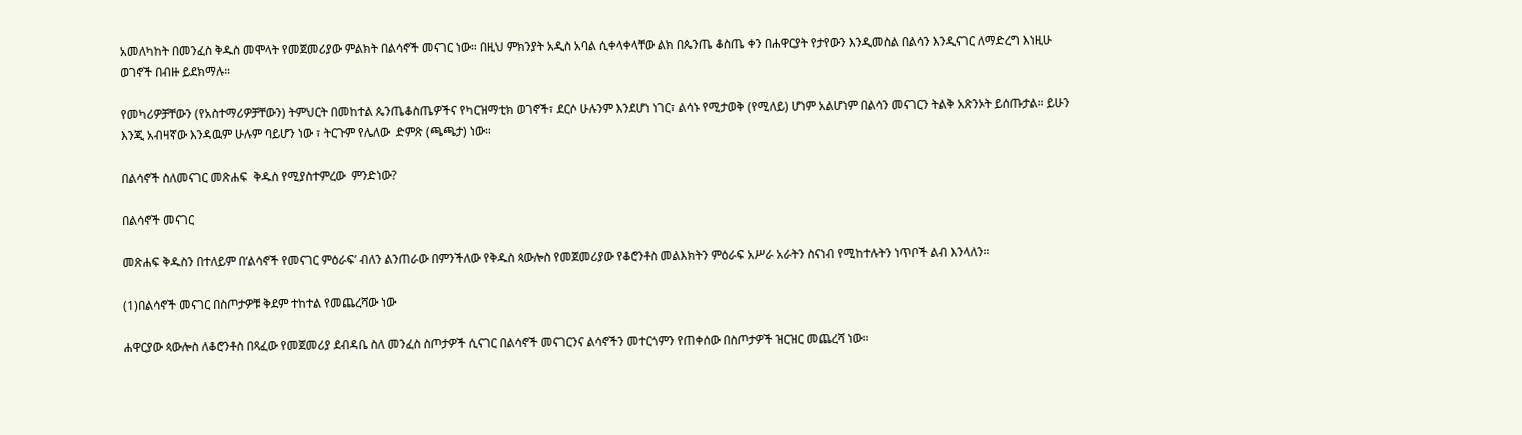አመለካከት በመንፈስ ቅዱስ መሞላት የመጀመሪያው ምልክት በልሳኖች መናገር ነው። በዚህ ምክንያት አዲስ አባል ሲቀላቀላቸው ልክ በጴንጤ ቆስጤ ቀን በሐዋርያት የታየውን እንዲመስል በልሳን እንዲናገር ለማድረግ እነዚሁ ወገኖች በብዙ ይደክማሉ።

የመካሪዎቻቸውን (የአስተማሪዎቻቸውን) ትምህርት በመከተል ጴንጤቆስጤዎችና የካርዝማቲክ ወገኖች፣ ደርሶ ሁሉንም እንደሆነ ነገር፣ ልሳኑ የሚታወቅ (የሚለይ) ሆነም አልሆነም በልሳን መናገርን ትልቅ አጽንኦት ይሰጡታል። ይሁን እንጂ አብዛኛው እንዳዉም ሁሉም ባይሆን ነው ፣ ትርጉም የሌለው  ድምጽ (ጫጫታ) ነው።

በልሳኖች ስለመናገር መጽሐፍ  ቅዱስ የሚያስተምረው  ምንድነው?

በልሳኖች መናገር

መጽሐፍ ቅዱስን በተለይም በ‘ልሳኖች የመናገር ምዕራፍ’ ብለን ልንጠራው በምንችለው የቅዱስ ጳውሎስ የመጀመሪያው የቆሮንቶስ መልእክትን ምዕራፍ አሥራ አራትን ስናነብ የሚከተሉትን ነጥቦች ልብ እንላለን።

(1)በልሳኖች መናገር በስጦታዎቹ ቅደም ተከተል የመጨረሻው ነው

ሐዋርያው ጳውሎስ ለቆሮንቶስ በጻፈው የመጀመሪያ ደብዳቤ ስለ መንፈስ ስጦታዎች ሲናገር በልሳኖች መናገርንና ልሳኖችን መተርጎምን የጠቀሰው በስጦታዎች ዝርዝር መጨረሻ ነው።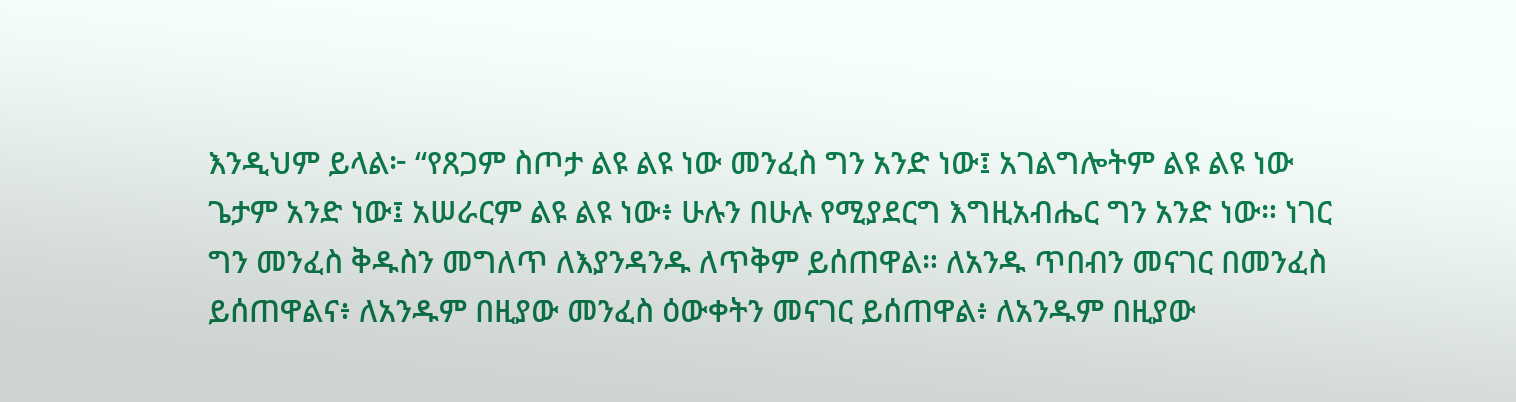እንዲህም ይላል፦ “የጸጋም ስጦታ ልዩ ልዩ ነው መንፈስ ግን አንድ ነው፤ አገልግሎትም ልዩ ልዩ ነው ጌታም አንድ ነው፤ አሠራርም ልዩ ልዩ ነው፥ ሁሉን በሁሉ የሚያደርግ እግዚአብሔር ግን አንድ ነው። ነገር ግን መንፈስ ቅዱስን መግለጥ ለእያንዳንዱ ለጥቅም ይሰጠዋል። ለአንዱ ጥበብን መናገር በመንፈስ ይሰጠዋልና፥ ለአንዱም በዚያው መንፈስ ዕውቀትን መናገር ይሰጠዋል፥ ለአንዱም በዚያው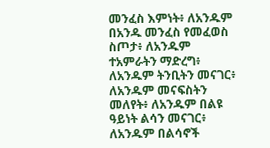መንፈስ እምነት፥ ለአንዱም በአንዱ መንፈስ የመፈወስ ስጦታ፥ ለአንዱም ተአምራትን ማድረግ፥ ለአንዱም ትንቢትን መናገር፥ ለአንዱም መናፍስትን መለየት፥ ለአንዱም በልዩ ዓይነት ልሳን መናገር፥ ለአንዱም በልሳኖች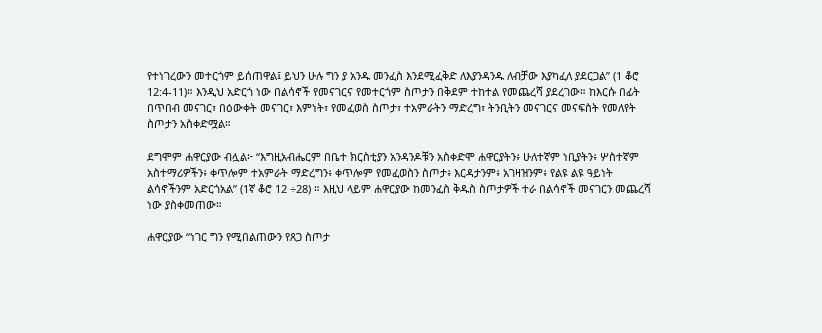የተነገረውን መተርጎም ይሰጠዋል፤ ይህን ሁሉ ግን ያ አንዱ መንፈስ እንደሚፈቅድ ለእያንዳንዱ ለብቻው እያካፈለ ያደርጋል” (1 ቆሮ 12:4-11)። እንዲህ አድርጎ ነው በልሳኖች የመናገርና የመተርጎም ስጦታን በቅደም ተከተል የመጨረሻ ያደረገው። ከእርሱ በፊት በጥበብ መናገር፣ በዕውቀት መናገር፣ እምነት፣ የመፈወስ ስጦታ፣ ተአምራትን ማድረግ፣ ትንቢትን መናገርና መናፍስት የመለየት ስጦታን አስቀድሟል።

ደግሞም ሐዋርያው ብሏል፦ “እግዚአብሔርም በቤተ ክርስቲያን አንዳንዶቹን አስቀድሞ ሐዋርያትን፥ ሁለተኛም ነቢያትን፥ ሦስተኛም አስተማሪዎችን፥ ቀጥሎም ተአምራት ማድረግን፥ ቀጥሎም የመፈወስን ስጦታ፥ እርዳታንም፥ አገዛዝንም፥ የልዩ ልዩ ዓይነት ልሳኖችንም አድርጎአል” (1ኛ ቆሮ 12 ÷28) ። እዚህ ላይም ሐዋርያው ከመንፈስ ቅዱስ ስጦታዎች ተራ በልሳኖች መናገርን መጨረሻ ነው ያስቀመጠው።

ሐዋርያው “ነገር ግን የሚበልጠውን የጸጋ ስጦታ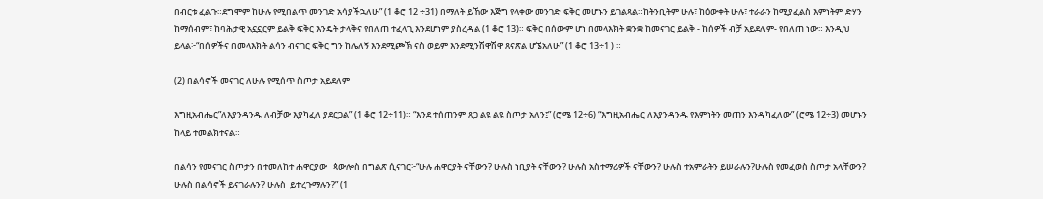በብርቱ ፈልጉ።ደግሞም ከሁሉ የሚበልጥ መንገድ አሳያችኋለሁ” (1 ቆሮ 12 ÷31) በማለት ይኸው እጅግ የላቀው መንገድ ፍቅር መሆኑን ይገልጻል።ከትንቢትም ሁሉ፣ ከዕውቀት ሁሉ፣ ተራራን ከሚያፈልስ እምነትም ድሃን ከማሰብም፣ ከባሕታዊ አኗኗርም ይልቅ ፍቅር እንዴት ታላቅና የበለጠ ተፈላጊ እንደሆነም ያስረዳል (1 ቆሮ 13)። ፍቅር በሰውም ሆነ በመላእክት ቋንቋ ከመናገር ይልቅ - ከሰዎች ብቻ አይደለም- የበለጠ ነው። እንዲህ ይላል፦“በሰዎችና በመላእክት ልሳን ብናገር ፍቅር ግን ከሌለኝ እንደሚጮኽ ናስ ወይም እንደሚንሽዋሽዋ ጸናጽል ሆኜአለሁ” (1 ቆሮ 13÷1 ) ።

(2) በልሳኖች መናገር ለሁሉ የሚሰጥ ስጦታ አይደለም

እግዚአብሔር”ለእያንዳንዱ ለብቻው እያካፈለ ያደርጋል” (1 ቆሮ 12÷11)። “እንደ ተሰጠንም ጸጋ ልዩ ልዩ ስጦታ አለን፤” (ሮሜ 12÷6) “እግዚአብሔር ለእያንዳንዱ የእምነትን መጠን እንዳካፈለው” (ሮሜ 12÷3) መሆኑን ከላይ ተመልክተናል።

በልሳን የመናገር ስጦታን በተመለከተ ሐዋርያው   ጳውሎስ በግልጽ ሲናገር፦“ሁሉ ሐዋርያት ናቸውን? ሁሉስ ነቢያት ናቸውን? ሁሉስ አስተማሪዎች ናቸውን? ሁሉስ ተአምራትን ይሠራሉን?ሁሉስ የመፈወስ ስጦታ አላቸውን? ሁሉስ በልሳኖች ይናገራሉን? ሁሉስ  ይተረጉማሉን?” (1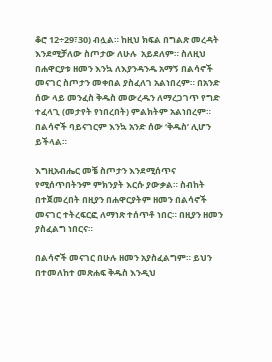ቆሮ 12÷29፣30) ብሏል። ከዚህ ክፍል በግልጽ መረዳት እንደሚቻለው ስጦታው ለሁሉ  አይደለም። ስለዚህ በሐዋርያቱ ዘመን እንኳ ለእያንዳንዱ አማኝ በልሳኖች መናገር ስጦታን መቀበል ያስፈለገ አልነበረም። በአንድ ሰው ላይ መንፈስ ቅዱስ መውረዱን ለማረጋገጥ የግድ ተፈላጊ (መታየት የነበረበት) ምልክትም አልነበረም። በልሳኖች ባይናገርም እንኳ አንድ ሰው ‘ቅዱስ’ ሊሆን ይችላል።

እግዚአብሔር መቼ ስጦታን እንደሚሰጥና የሚሰጥበትንም ምክንያት እርሱ ያውቃል። ስብከት በተጀመረበት በዚያን በሐዋርያትም ዘመን በልሳኖች መናገር ተትረፍርፎ ለማነጽ ተሰጥቶ ነበር። በዚያን ዘመን ያስፈልግ ነበርና።

በልሳኖች መናገር በሁሉ ዘመን አያስፈልግም። ይህን በተመለከተ መጽሐፍ ቅዱስ እንዲህ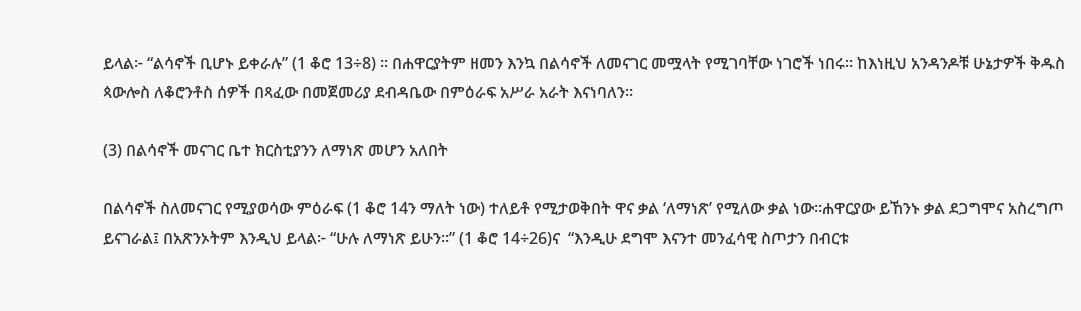ይላል፦ “ልሳኖች ቢሆኑ ይቀራሉ” (1 ቆሮ 13÷8) ። በሐዋርያትም ዘመን እንኳ በልሳኖች ለመናገር መሟላት የሚገባቸው ነገሮች ነበሩ። ከእነዚህ አንዳንዶቹ ሁኔታዎች ቅዱስ ጳውሎስ ለቆሮንቶስ ሰዎች በጻፈው በመጀመሪያ ደብዳቤው በምዕራፍ አሥራ አራት እናነባለን።

(3) በልሳኖች መናገር ቤተ ክርስቲያንን ለማነጽ መሆን አለበት

በልሳኖች ስለመናገር የሚያወሳው ምዕራፍ (1 ቆሮ 14ን ማለት ነው) ተለይቶ የሚታወቅበት ዋና ቃል ‘ለማነጽ’ የሚለው ቃል ነው።ሐዋርያው ይኸንኑ ቃል ደጋግሞና አስረግጦ ይናገራል፤ በአጽንኦትም እንዲህ ይላል፦ “ሁሉ ለማነጽ ይሁን።” (1 ቆሮ 14÷26)ና  “እንዲሁ ደግሞ እናንተ መንፈሳዊ ስጦታን በብርቱ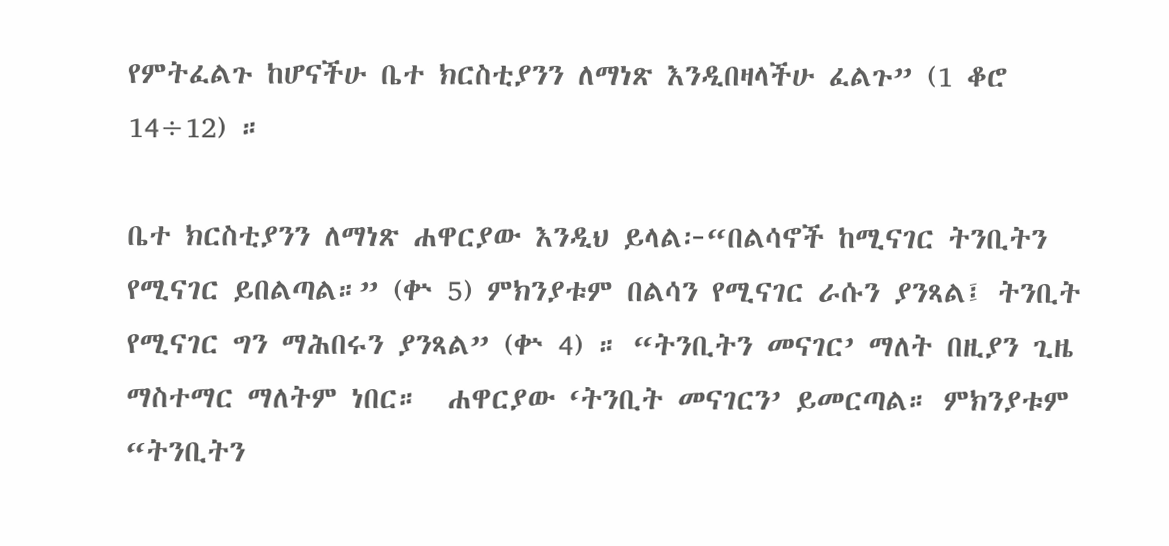የምትፈልጉ ከሆናችሁ ቤተ ክርስቲያንን ለማነጽ እንዲበዛላችሁ ፈልጉ” (1 ቆሮ 14÷12) ።

ቤተ ክርስቲያንን ለማነጽ ሐዋርያው እንዲህ ይላል፦“በልሳኖች ከሚናገር ትንቢትን የሚናገር ይበልጣል።” (ቍ 5) ምክንያቱም በልሳን የሚናገር ራሱን ያንጻል፤ ትንቢት የሚናገር ግን ማሕበሩን ያንጻል” (ቍ 4) ። “ትንቢትን መናገር’ ማለት በዚያን ጊዜ ማስተማር ማለትም ነበር።  ሐዋርያው ‘ትንቢት መናገርን’ ይመርጣል። ምክንያቱም “ትንቢትን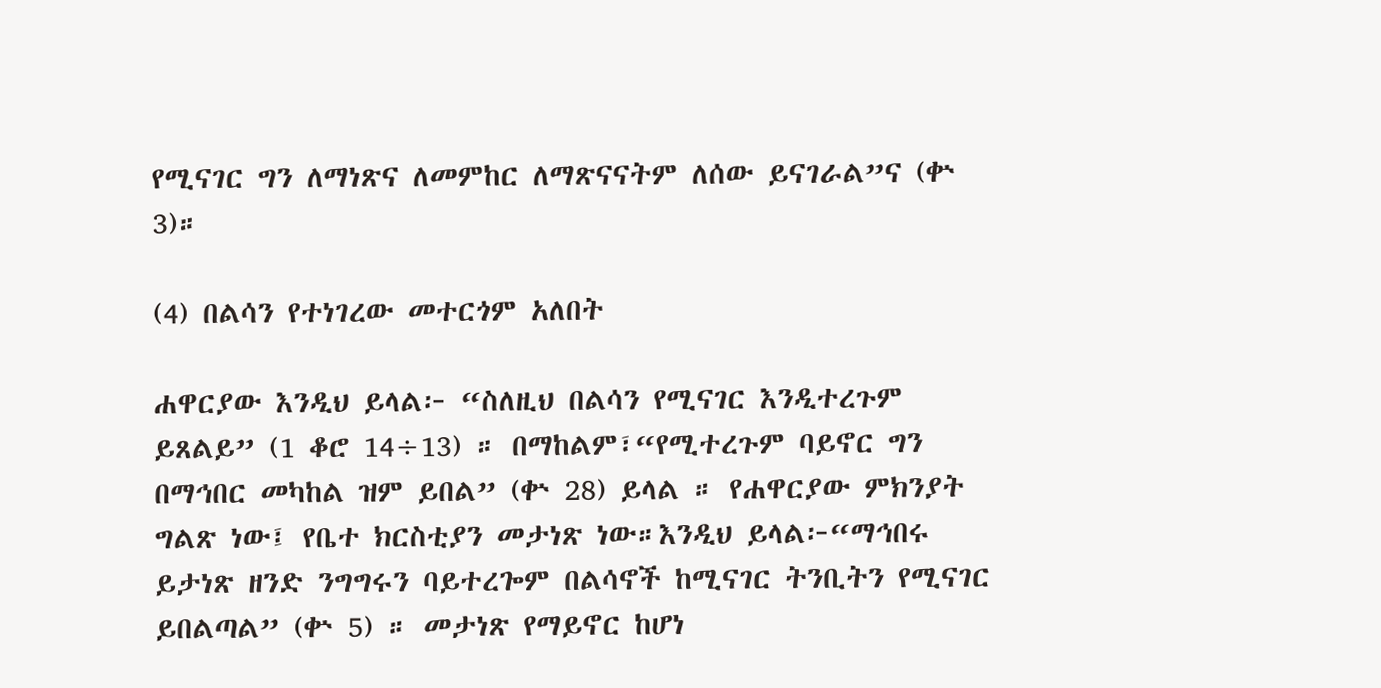የሚናገር ግን ለማነጽና ለመምከር ለማጽናናትም ለሰው ይናገራል”ና (ቍ 3)።

(4) በልሳን የተነገረው መተርጎም አለበት

ሐዋርያው እንዲህ ይላል፦ “ስለዚህ በልሳን የሚናገር እንዲተረጉም ይጸልይ” (1 ቆሮ 14÷13) ። በማከልም፣“የሚተረጉም ባይኖር ግን በማኅበር መካከል ዝም ይበል” (ቍ 28) ይላል ። የሐዋርያው ምክንያት ግልጽ ነው፤ የቤተ ክርስቲያን መታነጽ ነው።እንዲህ ይላል፦“ማኅበሩ ይታነጽ ዘንድ ንግግሩን ባይተረጐም በልሳኖች ከሚናገር ትንቢትን የሚናገር ይበልጣል” (ቍ 5) ። መታነጽ የማይኖር ከሆነ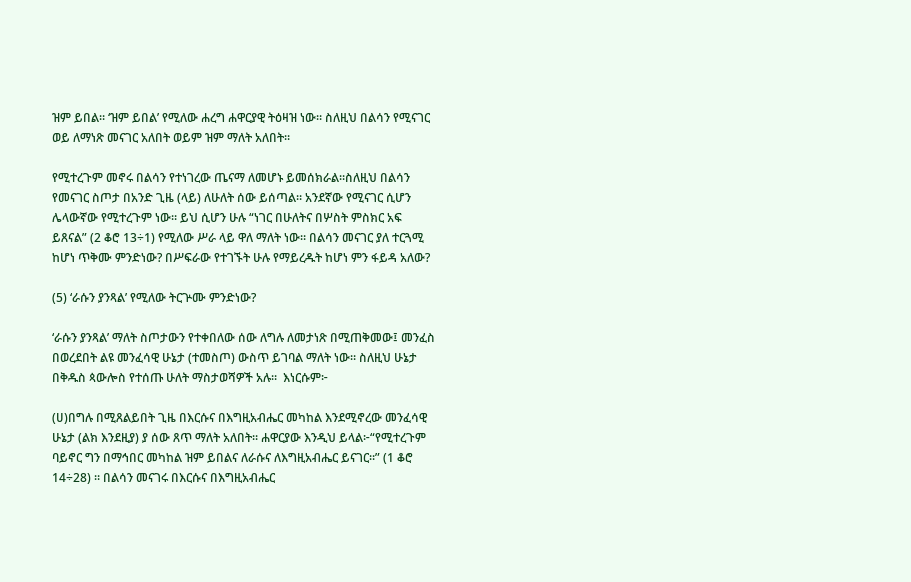ዝም ይበል። ‘ዝም ይበል’ የሚለው ሐረግ ሐዋርያዊ ትዕዛዝ ነው። ስለዚህ በልሳን የሚናገር ወይ ለማነጽ መናገር አለበት ወይም ዝም ማለት አለበት።

የሚተረጉም መኖሩ በልሳን የተነገረው ጤናማ ለመሆኑ ይመሰክራል።ስለዚህ በልሳን የመናገር ስጦታ በአንድ ጊዜ (ላይ) ለሁለት ሰው ይሰጣል። አንደኛው የሚናገር ሲሆን ሌላውኛው የሚተረጉም ነው። ይህ ሲሆን ሁሉ “ነገር በሁለትና በሦስት ምስክር አፍ ይጸናል” (2 ቆሮ 13÷1) የሚለው ሥራ ላይ ዋለ ማለት ነው። በልሳን መናገር ያለ ተርጓሚ ከሆነ ጥቅሙ ምንድነው? በሥፍራው የተገኙት ሁሉ የማይረዱት ከሆነ ምን ፋይዳ አለው?

(5) ‘ራሱን ያንጻል’ የሚለው ትርጕሙ ምንድነው?

‘ራሱን ያንጻል’ ማለት ስጦታውን የተቀበለው ሰው ለግሉ ለመታነጽ በሚጠቅመው፤ መንፈስ በወረደበት ልዩ መንፈሳዊ ሁኔታ (ተመስጦ) ውስጥ ይገባል ማለት ነው። ስለዚህ ሁኔታ በቅዱስ ጳውሎስ የተሰጡ ሁለት ማስታወሻዎች አሉ።  እነርሱም፦

(ሀ)በግሉ በሚጸልይበት ጊዜ በእርሱና በእግዚአብሔር መካከል እንደሚኖረው መንፈሳዊ ሁኔታ (ልክ እንደዚያ) ያ ሰው ጸጥ ማለት አለበት። ሐዋርያው እንዲህ ይላል፦“የሚተረጉም ባይኖር ግን በማኅበር መካከል ዝም ይበልና ለራሱና ለእግዚአብሔር ይናገር።” (1 ቆሮ 14÷28) ። በልሳን መናገሩ በእርሱና በእግዚአብሔር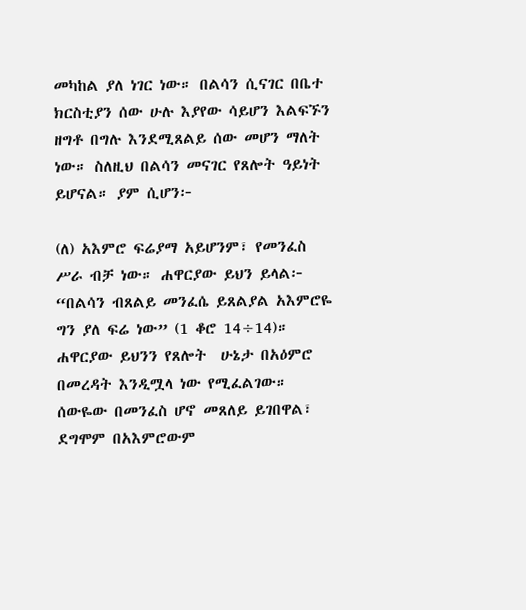መካከል ያለ ነገር ነው። በልሳን ሲናገር በቤተ ክርስቲያን ሰው ሁሉ እያየው ሳይሆን እልፍኙን ዘግቶ በግሉ እንደሚጸልይ ሰው መሆን ማለት ነው። ስለዚህ በልሳን መናገር የጸሎት ዓይነት ይሆናል። ያም ሲሆን፦

(ለ) አእምሮ ፍሬያማ አይሆንም፣ የመንፈስ ሥራ ብቻ ነው። ሐዋርያው ይህን ይላል፦ “በልሳን ብጸልይ መንፈሴ ይጸልያል አእምሮዬ ግን ያለ ፍሬ ነው” (1 ቆሮ 14÷14)።  ሐዋርያው ይህንን የጸሎት  ሁኔታ በአዕምሮ በመረዳት እንዲሟላ ነው የሚፈልገው።  ሰውዬው በመንፈስ ሆኖ መጸለይ ይገበዋል፣ ደግሞም በአእምሮውም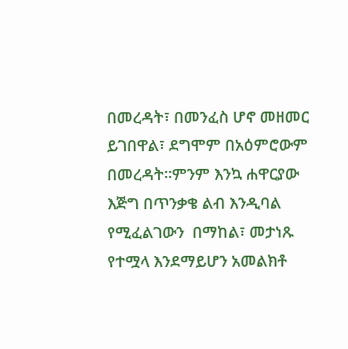በመረዳት፣ በመንፈስ ሆኖ መዘመር ይገበዋል፣ ደግሞም በአዕምሮውም በመረዳት።ምንም እንኳ ሐዋርያው እጅግ በጥንቃቄ ልብ እንዲባል የሚፈልገውን  በማከል፣ መታነጹ የተሟላ እንደማይሆን አመልክቶ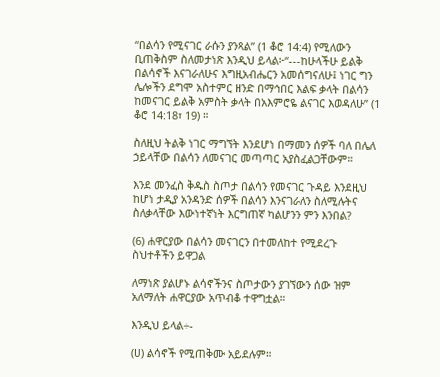“በልሳን የሚናገር ራሱን ያንጻል” (1 ቆሮ 14:4) የሚለውን ቢጠቅስም ስለመታነጽ እንዲህ ይላል፦“---ከሁላችሁ ይልቅ በልሳኖች እናገራለሁና እግዚአብሔርን አመሰግናለሁ፤ ነገር ግን ሌሎችን ደግሞ አስተምር ዘንድ በማኅበር እልፍ ቃላት በልሳን ከመናገር ይልቅ አምስት ቃላት በአእምሮዬ ልናገር እወዳለሁ” (1 ቆሮ 14:18፣ 19) ።

ስለዚህ ትልቅ ነገር ማግኘት እንደሆነ በማመን ሰዎች ባለ በሌለ ኃይላቸው በልሳን ለመናገር መጣጣር አያስፈልጋቸውም።

እንደ መንፈስ ቅዱስ ስጦታ በልሳን የመናገር ጉዳይ እንደዚህ ከሆነ ታዲያ አንዳንድ ሰዎች በልሳን እንናገራለን ስለሚሉትና ስለቃላቸው እውነተኛነት እርግጠኛ ካልሆንን ምን እንበል?

(6) ሐዋርያው በልሳን መናገርን በተመለከተ የሚደረጉ ስህተቶችን ይዋጋል

ለማነጽ ያልሆኑ ልሳኖችንና ስጦታውን ያገኘውን ሰው ዝም አለማለት ሐዋርያው አጥብቆ ተዋግቷል።

እንዲህ ይላል÷-

(ሀ) ልሳኖች የሚጠቅሙ አይደሉም።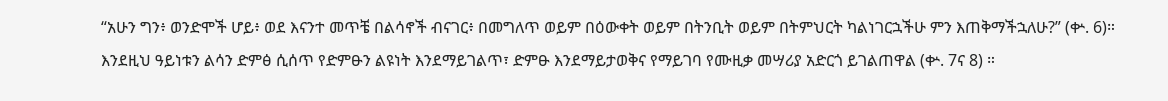“አሁን ግን፥ ወንድሞች ሆይ፥ ወደ እናንተ መጥቼ በልሳኖች ብናገር፥ በመግለጥ ወይም በዕውቀት ወይም በትንቢት ወይም በትምህርት ካልነገርኋችሁ ምን እጠቅማችኋለሁ?” (ቍ. 6)። እንደዚህ ዓይነቱን ልሳን ድምፅ ሲሰጥ የድምፁን ልዩነት እንደማይገልጥ፣ ድምፁ እንደማይታወቅና የማይገባ የሙዚቃ መሣሪያ አድርጎ ይገልጠዋል (ቍ. 7ና 8) ።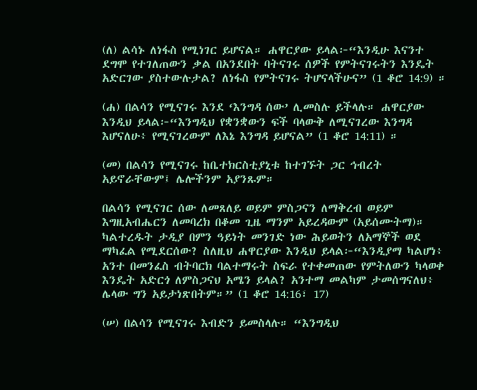(ለ) ልሳኑ ለነፋስ የሚነገር ይሆናል። ሐዋርያው ይላል፦“እንዲሁ እናንተ ደግሞ የተገለጠውን ቃል በአንደበት ባትናገሩ ሰዎች የምትናገሩትን እንዴት አድርገው ያስተውሉታል? ለነፋስ የምትናገሩ ትሆናላችሁና” (1 ቆሮ 14:9) ።

(ሐ) በልሳን የሚናገሩ እንደ ‘እንግዳ ሰው’ ሊመስሉ ይችላሉ። ሐዋርያው እንዲህ ይላል፦“እንግዲህ የቋንቋውን ፍች ባላውቅ ለሚናገረው እንግዳ እሆናለሁ፥ የሚናገረውም ለእኔ እንግዳ ይሆናል” (1 ቆሮ 14:11) ።

(መ) በልሳን የሚናገሩ ከቤተክርስቲያኒቱ ከተገኙት ጋር ኅብረት አይኖራቸውም፤ ሌሎችንም አያንጹም።

በልሳን የሚናገር ሰው ለመጸለይ ወይም ምስጋናን ለማቅረብ ወይም እግዚአብሔርን ለመባረክ በቆመ ጊዜ ማንም አይረዳውም (አይሰሙትማ)። ካልተረዱት ታዲያ በምን ዓይነት መንገድ ነው ሕይወትን ለአማኞች ወደ ማካፈል የሚደርሰው? ስለዚህ ሐዋርያው እንዲህ ይላል፦“እንዲያማ ካልሆነ፥ አንተ በመንፈስ ብትባርክ ባልተማሩት ስፍራ የተቀመጠው የምትለውን ካላወቀ እንዴት አድርጎ ለምስጋናህ አሜን ይላል? አንተማ መልካም ታመሰግናለህ፥ ሌላው ግን አይታነጽበትም።” (1 ቆሮ 14:16፣ 17)

(ሠ) በልሳን የሚናገሩ እብድን ይመስላሉ። “እንግዲህ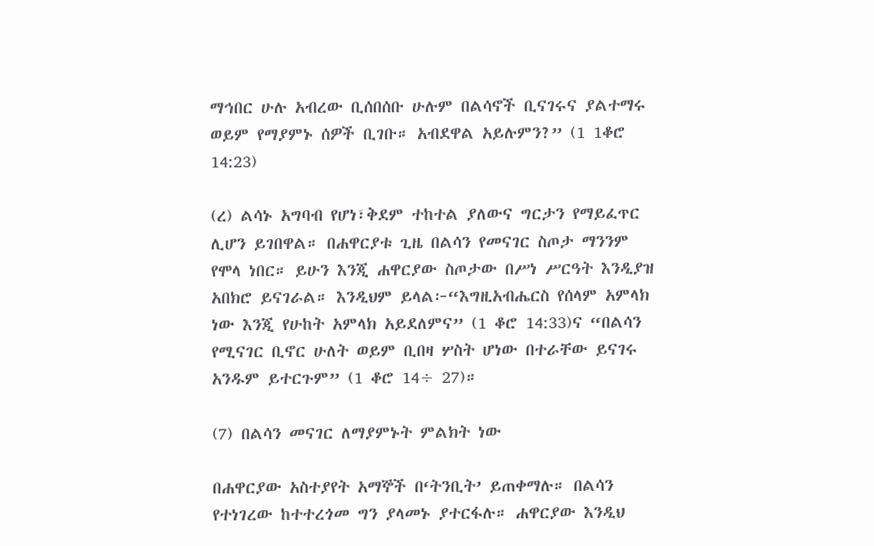ማኅበር ሁሉ አብረው ቢሰበሰቡ ሁሉም በልሳኖች ቢናገሩና ያልተማሩ ወይም የማያምኑ ሰዎች ቢገቡ። አብደዋል አይሉምን?” (1 1ቆሮ 14:23)

(ረ) ልሳኑ አግባብ የሆነ፣ቅደም ተከተል ያለውና ግርታን የማይፈጥር ሊሆን ይገበዋል። በሐዋርያቱ ጊዜ በልሳን የመናገር ስጦታ ማንንም የሞላ ነበር። ይሁን እንጂ ሐዋርያው ስጦታው በሥነ ሥርዓት እንዲያዝ አበክሮ ይናገራል። እንዲህም ይላል፦“እግዚአብሔርስ የሰላም አምላክ ነው እንጂ የሁከት አምላክ አይደለምና” (1 ቆሮ 14:33)ና “በልሳን የሚናገር ቢኖር ሁለት ወይም ቢበዛ ሦስት ሆነው በተራቸው ይናገሩ አንዱም ይተርጉም” (1 ቆሮ 14÷ 27)።

(7) በልሳን መናገር ለማያምኑት ምልክት ነው

በሐዋርያው አስተያየት አማኞች በ‘ትንቢት’ ይጠቀማሉ። በልሳን የተነገረው ከተተረጎመ ግን ያላመኑ ያተርፋሉ። ሐዋርያው እንዲህ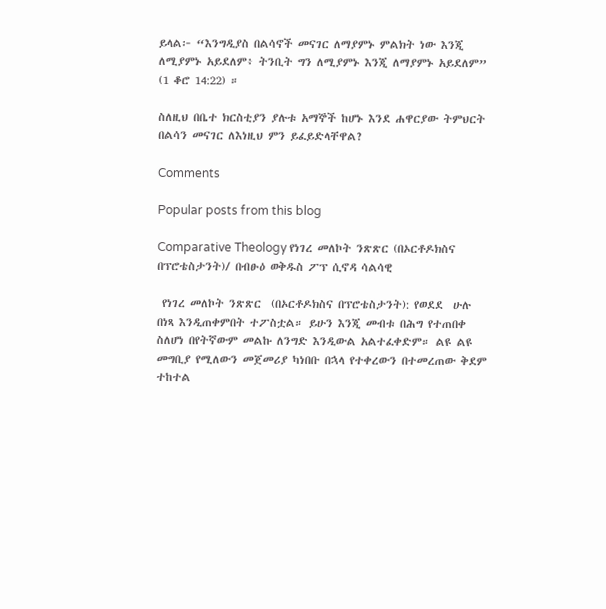ይላል፦ “እንግዲያስ በልሳኖች መናገር ለማያምኑ ምልክት ነው እንጂ ለሚያምኑ አይደለም፥ ትንቢት ግን ለሚያምኑ እንጂ ለማያምኑ አይደለም” (1 ቆሮ 14:22) ።

ስለዚህ በቤተ ክርስቲያን ያሉቱ አማኞች ከሆኑ እንደ ሐዋርያው ትምህርት በልሳን መናገር ለእነዚህ ምን ይፈይድላቸዋል?

Comments

Popular posts from this blog

Comparative Theology የነገረ መለኮት ንጽጽር (በኦርቶዶክስና በፕሮቴስታንት)/ በብፁዕ ወቅዱስ ፖፕ ሲኖዳ ሳልሳዊ

 የነገረ መለኮት ንጽጽር  (በኦርቶዶክስና በፕሮቴስታንት): የወደደ  ሁሉ በነጻ እንዲጠቀምበት ተፖስቷል። ይሁን እንጂ መብቱ በሕግ የተጠበቀ ስለሆነ በየትኛውም መልኩ ለንግድ እንዲውል አልተፈቀድም። ልዩ ልዩ መግቢያ የሚለውን መጀመሪያ ካነበቡ በኋላ የተቀረውን በተመረጠው ቅደም ተከተል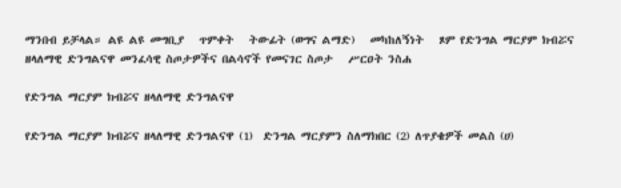ማንበብ ይቻላል። ልዩ ልዩ መግቢያ   ጥምቀት   ትውፊት (ወግና ልማድ)   መካከለኝነት   ጾም የድንግል ማርያም ክብሯና ዘላለማዊ ድንግልናዋ መንፈሳዊ ስጦታዎችና በልሳኖች የመናገር ስጦታ   ሥርዐት ንስሐ

የድንግል ማርያም ክብሯና ዘላለማዊ ድንግልናዋ

የድንግል ማርያም ክብሯና ዘላለማዊ ድንግልናዋ (1)  ድንግል ማርያምን ስለማክበር (2) ለጥያቄዎች መልስ (ሀ)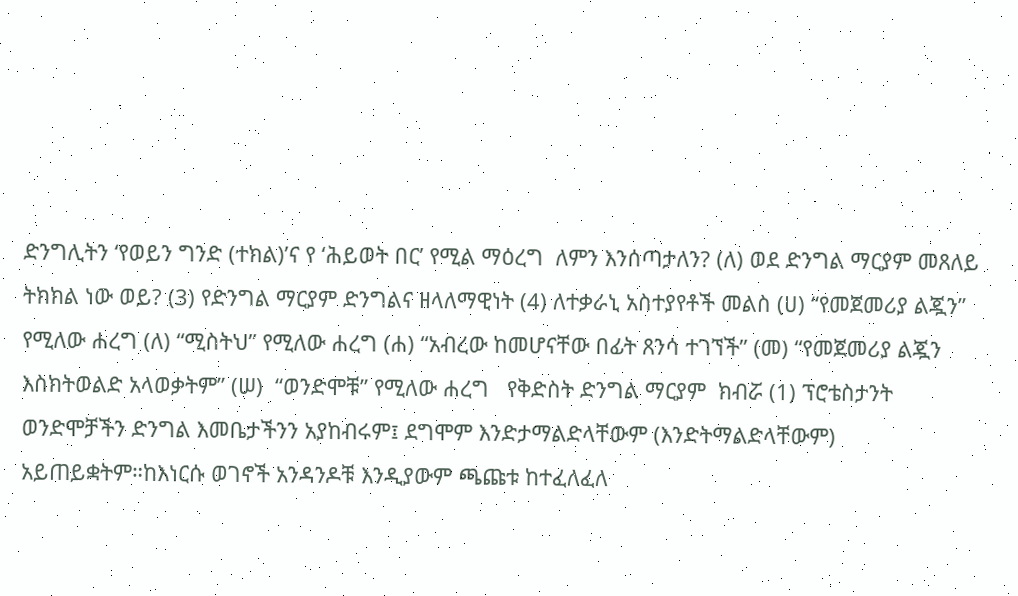ድንግሊትን ‘የወይን ግንድ (ተክል)’ና የ ‘ሕይወት በር’ የሚል ማዕረግ  ለምን እንሰጣታለን? (ለ) ወደ ድንግል ማርያም መጸለይ ትክክል ነው ወይ? (3) የድንግል ማርያም ድንግልና ዘላለማዊነት (4) ለተቃራኒ አስተያየቶች መልስ (ሀ) “የመጀመሪያ ልጇን” የሚለው ሐረግ (ለ) “ሚስትህ” የሚለው ሐረግ (ሐ) “አብረው ከመሆናቸው በፊት ጸንሳ ተገኘች” (መ) “የመጀመሪያ ልጇን እስክትወልድ አላወቃትም” (ሠ)  “ወንድሞቹ” የሚለው ሐረግ   የቅድስት ድንግል ማርያም  ክብሯ (1) ፕሮቴስታንት ወንድሞቻችን ድንግል እመቤታችንን አያከብሩም፤ ደግሞም እንድታማልድላቸውም (እንድትማልድላቸውም)  አይጠይቋትም።ከእነርሱ ወገኖች አንዳንዶቹ እንዲያውም ጫጩቱ ከተፈለፈለ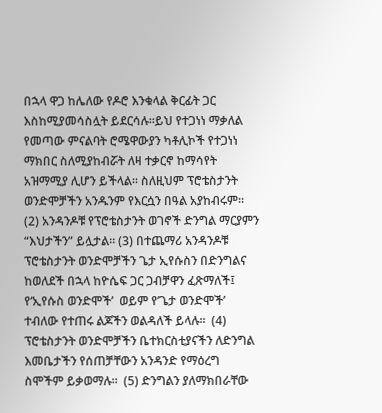በኋላ ዋጋ ከሌለው የዶሮ እንቁላል ቅርፊት ጋር እስከሚያመሳስሏት ይደርሳሉ።ይህ የተጋነነ ማቃለል የመጣው ምናልባት ሮሜዋውያን ካቶሊኮች የተጋነነ ማክበር ስለሚያከብሯት ለዛ ተቃርኖ ከማሳየት አዝማሚያ ሊሆን ይችላል። ስለዚህም ፕሮቴስታንት ወንድሞቻችን አንዱንም የእርሷን በዓል አያከብሩም።  (2) አንዳንዶቹ የፕሮቴስታንት ወገኖች ድንግል ማርያምን “እህታችን” ይሏታል። (3) በተጨማሪ አንዳንዶቹ ፕሮቴስታንት ወንድሞቻችን ጌታ ኢየሱስን በድንግልና ከወለደች በኋላ ከዮሴፍ ጋር ጋብቻዋን ፈጽማለች፤ የ‘ኢየሱስ ወንድሞች’  ወይም የ’ጌታ ወንድሞች’ ተብለው የተጠሩ ልጆችን ወልዳለች ይላሉ።  (4) ፕሮቴስታንት ወንድሞቻችን ቤተክርስቲያናችን ለድንግል እመቤታችን የሰጠቻቸውን አንዳንድ የማዕረግ ስሞችም ይቃወማሉ።  (5) ድንግልን ያለማክበራቸው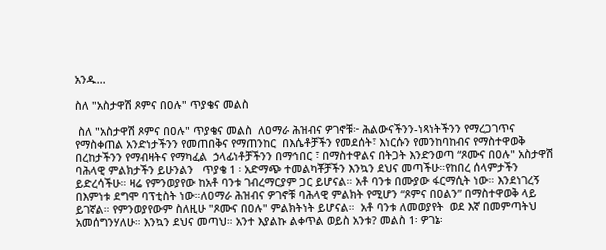አንዱ...

ስለ "አስታዋሽ ጾምና በዐሉ" ጥያቄና መልስ

 ስለ "አስታዋሽ ጾምና በዐሉ" ጥያቄና መልስ  ለዐማራ ሕዝብና ዎገኖቹ፦ ሕልውናችንን-ነጻነትችንን የማረጋገጥና የማስቀጠል አንድነታችንን የመጠበቅና የማጠንከር  በእሴቶቻችን የመደሰት፣ እነርሱን የመንከባከብና የማስተዋወቅ  በረከታችንን የማብዛትና የማካፈል  ኃላፊነቶቻችንን በማኅበር ፣ በማስተዋልና በትጋት እንድንወጣ “ጾሙና በዐሉ" አስታዋሽ ባሕላዊ ምልክታችን ይሁንልን   ጥያቄ 1 ፡ አድማጭ ተመልካቾቻችን እንኳን ደህና መጣችሁ።የከበረ ሰላምታችን ይድረሳችሁ። ዛሬ የምንወያየው ከአቶ ባንቱ ገብረማርያም ጋር ይሆናል። አቶ ባንቱ በሙያው ፋርማሲት ነው። እንደነገረኝ በእምነቱ ደግሞ ባፕቲስት ነው።ለዐማራ ሕዝብና ዎገኖቹ ባሕላዊ ምልክት የሚሆን “ጾምና በዐልን” በማስተዋወቅ ላይ ይገኛል። የምንወያየውም ስለዚሁ "ጾሙና በዐሉ" ምልክትነት ይሆናል።  አቶ ባንቱ ለመወያየት  ወደ እኛ በመምጣትህ አመሰግንሃለሁ። እንኳን ደህና መጣህ። አንተ እያልኩ ልቀጥል ወይስ አንቱ? መልስ 1፡ ዎገኔ፡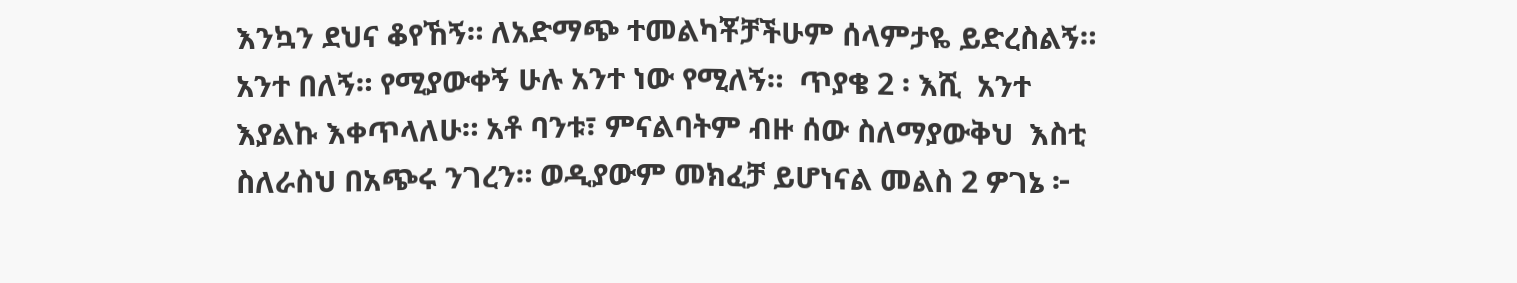እንኳን ደህና ቆየኸኝ። ለአድማጭ ተመልካቾቻችሁም ሰላምታዬ ይድረስልኝ። አንተ በለኝ። የሚያውቀኝ ሁሉ አንተ ነው የሚለኝ።  ጥያቄ 2 ፡ እሺ  አንተ እያልኩ እቀጥላለሁ። አቶ ባንቱ፣ ምናልባትም ብዙ ሰው ስለማያውቅህ  እስቲ ስለራስህ በአጭሩ ንገረን። ወዲያውም መክፈቻ ይሆነናል መልስ 2 ዎገኔ ፦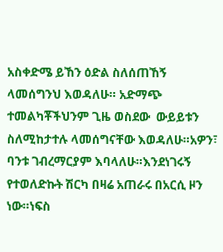አስቀድሜ ይኸን ዕድል ስለሰጠኸኝ ላመሰግንህ እወዳለሁ። አድማጭ ተመልካቾችህንም ጊዜ ወስደው  ውይይቱን  ስለሚከታተሉ ላመሰግናቸው እወዳለሁ።አዎን፣ ባንቱ ገብረማርያም እባላለሁ።እንደነገሩኝ የተወለድኩት ሽርካ በዛሬ አጠራሩ በአርሲ ዞን ነው።ነፍስ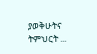ያወቅሁትና ትምህርት ...